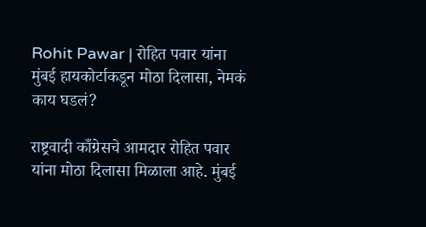Rohit Pawar | रोहित पवार यांना मुंबई हायकोर्टाकडून मोठा दिलासा, नेमकं काय घडलं?

राष्ट्रवादी काँग्रेसचे आमदार रोहित पवार यांना मोठा दिलासा मिळाला आहे. मुंबई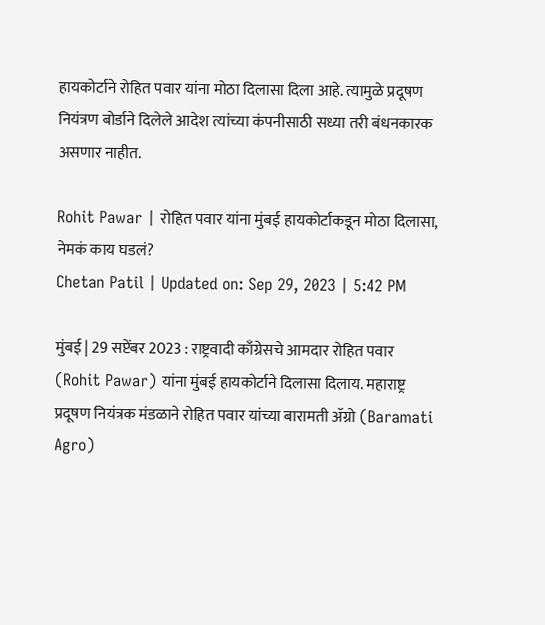हायकोर्टाने रोहित पवार यांना मोठा दिलासा दिला आहे. त्यामुळे प्रदूषण नियंत्रण बोर्डाने दिलेले आदेश त्यांच्या कंपनीसाठी सध्या तरी बंधनकारक असणार नाहीत.

Rohit Pawar | रोहित पवार यांना मुंबई हायकोर्टाकडून मोठा दिलासा, नेमकं काय घडलं?
Chetan Patil | Updated on: Sep 29, 2023 | 5:42 PM

मुंबई | 29 सप्टेंबर 2023 : राष्ट्रवादी काँग्रेसचे आमदार रोहित पवार (Rohit Pawar) यांना मुंबई हायकोर्टाने दिलासा दिलाय. महाराष्ट्र प्रदूषण नियंत्रक मंडळाने रोहित पवार यांच्या बारामती ॲग्रो (Baramati Agro)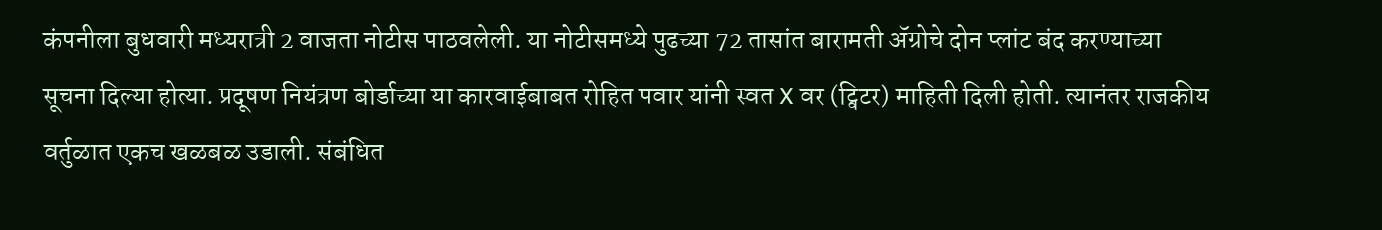कंपनीला बुधवारी मध्यरात्री 2 वाजता नोटीस पाठवलेली. या नोटीसमध्ये पुढच्या 72 तासांत बारामती ॲग्रोचे दोन प्लांट बंद करण्याच्या सूचना दिल्या होत्या. प्रदूषण नियंत्रण बोर्डाच्या या कारवाईबाबत रोहित पवार यांनी स्वत X वर (ट्विटर) माहिती दिली होती. त्यानंतर राजकीय वर्तुळात एकच खळबळ उडाली. संबंधित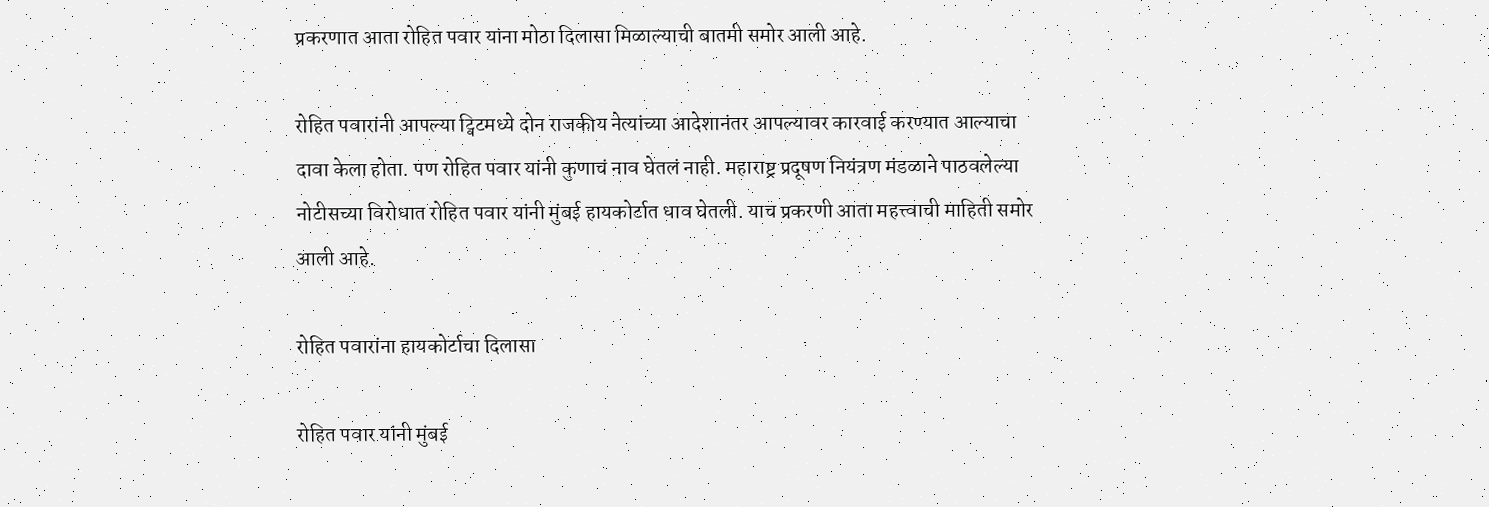प्रकरणात आता रोहित पवार यांना मोठा दिलासा मिळाल्याची बातमी समोर आली आहे.

रोहित पवारांनी आपल्या ट्विटमध्ये दोन राजकीय नेत्यांच्या आदेशानंतर आपल्यावर कारवाई करण्यात आल्याचा दावा केला होता. पण रोहित पवार यांनी कुणाचं नाव घेतलं नाही. महाराष्ट्र प्रदूषण नियंत्रण मंडळाने पाठवलेल्या नोटीसच्या विरोधात रोहित पवार यांनी मुंबई हायकोर्टात धाव घेतली. याच प्रकरणी आता महत्त्वाची माहिती समोर आली आहे.

रोहित पवारांना हायकोर्टाचा दिलासा

रोहित पवार यांनी मुंबई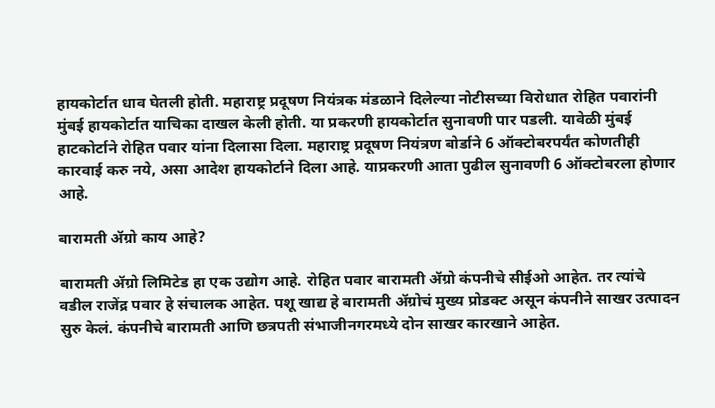हायकोर्टात धाव घेतली होती. महाराष्ट्र प्रदूषण नियंत्रक मंडळाने दिलेल्या नोटीसच्या विरोधात रोहित पवारांनी मुंबई हायकोर्टात याचिका दाखल केली होती. या प्रकरणी हायकोर्टात सुनावणी पार पडली. यावेळी मुंबई हाटकोर्टाने रोहित पवार यांना दिलासा दिला. महाराष्ट्र प्रदूषण नियंत्रण बोर्डाने 6 ऑक्टोबरपर्यंत कोणतीही कारवाई करु नये, असा आदेश हायकोर्टाने दिला आहे. याप्रकरणी आता पुढील सुनावणी 6 ऑक्टोबरला होणार आहे.

बारामती ॲग्रो काय आहे?

बारामती ॲग्रो लिमिटेड हा एक उद्योग आहे. रोहित पवार बारामती ॲग्रो कंपनीचे सीईओ आहेत. तर त्यांचे वडील राजेंद्र पवार हे संचालक आहेत. पशू खाद्य हे बारामती ॲग्रोचं मुख्य प्रोडक्ट असून कंपनीने साखर उत्पादन सुरु केलं. कंपनीचे बारामती आणि छत्रपती संभाजीनगरमध्ये दोन साखर कारखाने आहेत.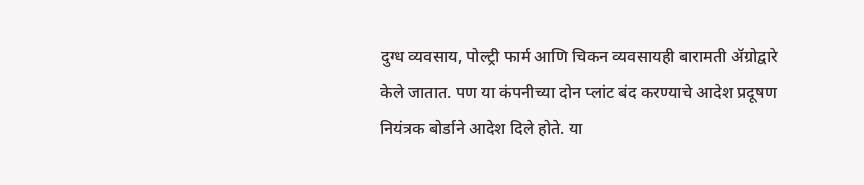दुग्ध व्यवसाय, पोल्ट्री फार्म आणि चिकन व्यवसायही बारामती ॲग्रोद्वारे केले जातात. पण या कंपनीच्या दोन प्लांट बंद करण्याचे आदेश प्रदूषण नियंत्रक बोर्डाने आदेश दिले होते. या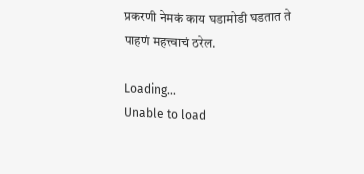प्रकरणी नेमकं काय घडामोडी घडतात ते पाहणं महत्त्वाचं ठरेल.

Loading...
Unable to load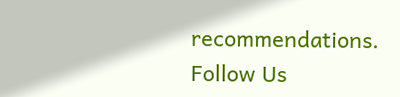recommendations.
Follow Us